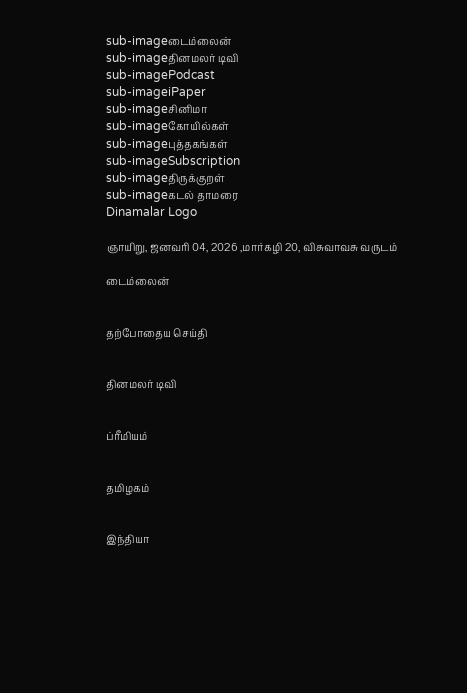sub-imageடைம்லைன்
sub-imageதினமலர் டிவி
sub-imagePodcast
sub-imageiPaper
sub-imageசினிமா
sub-imageகோயில்கள்
sub-imageபுத்தகங்கள்
sub-imageSubscription
sub-imageதிருக்குறள்
sub-imageகடல் தாமரை
Dinamalar Logo

ஞாயிறு, ஜனவரி 04, 2026 ,மார்கழி 20, விசுவாவசு வருடம்

டைம்லைன்


தற்போதைய செய்தி


தினமலர் டிவி


ப்ரீமியம்


தமிழகம்


இந்தியா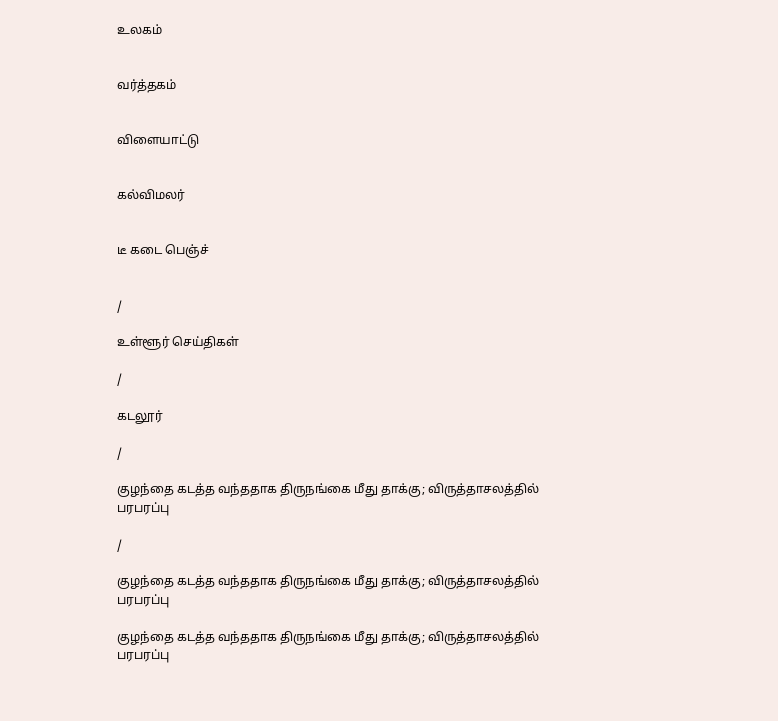உலகம்


வர்த்தகம்


விளையாட்டு


கல்விமலர்


டீ கடை பெஞ்ச்


/

உள்ளூர் செய்திகள்

/

கடலூர்

/

குழந்தை கடத்த வந்ததாக திருநங்கை மீது தாக்கு; விருத்தாசலத்தில் பரபரப்பு

/

குழந்தை கடத்த வந்ததாக திருநங்கை மீது தாக்கு; விருத்தாசலத்தில் பரபரப்பு

குழந்தை கடத்த வந்ததாக திருநங்கை மீது தாக்கு; விருத்தாசலத்தில் பரபரப்பு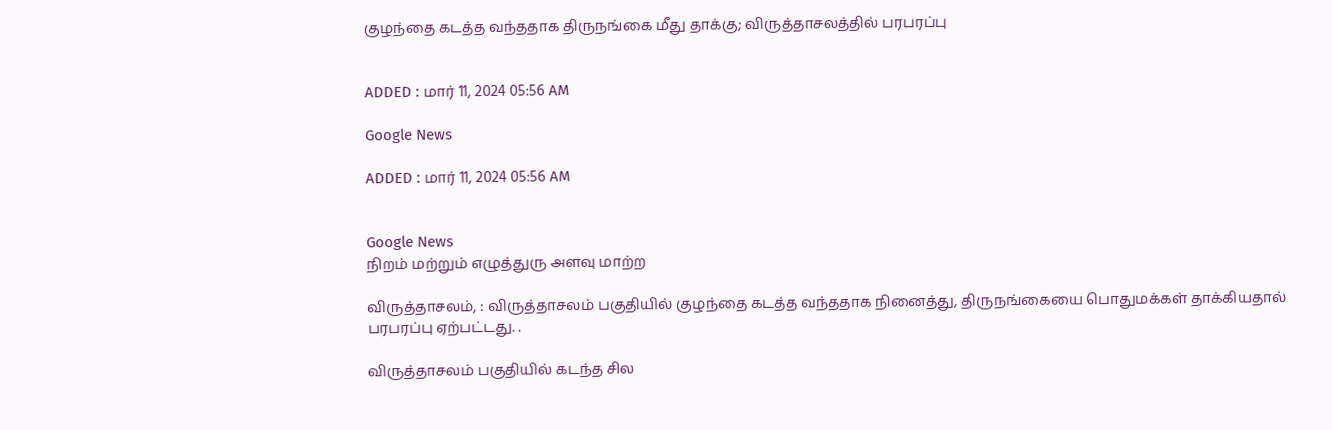குழந்தை கடத்த வந்ததாக திருநங்கை மீது தாக்கு; விருத்தாசலத்தில் பரபரப்பு


ADDED : மார் 11, 2024 05:56 AM

Google News

ADDED : மார் 11, 2024 05:56 AM


Google News
நிறம் மற்றும் எழுத்துரு அளவு மாற்ற

விருத்தாசலம், : விருத்தாசலம் பகுதியில் குழந்தை கடத்த வந்ததாக நினைத்து, திருநங்கையை பொதுமக்கள் தாக்கியதால் பரபரப்பு ஏற்பட்டது. .

விருத்தாசலம் பகுதியில் கடந்த சில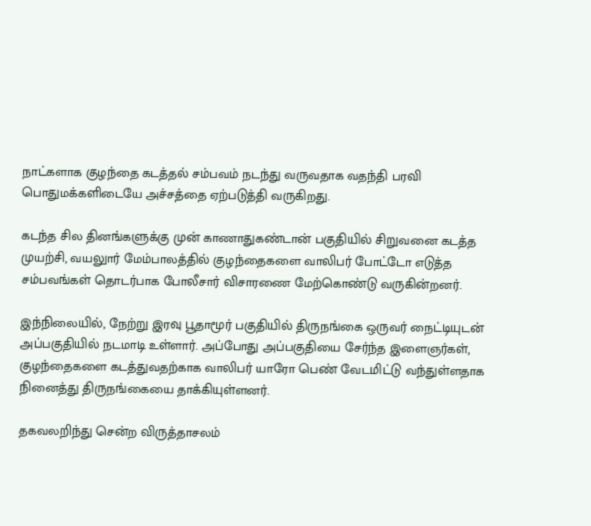நாட்களாக குழந்தை கடத்தல் சம்பவம் நடந்து வருவதாக வதந்தி பரவி பொதுமக்களிடையே அச்சத்தை ஏற்படுத்தி வருகிறது.

கடந்த சில தினங்களுக்கு முன் காணாதுகண்டான் பகுதியில் சிறுவனை கடத்த முயற்சி, வயலுார் மேம்பாலத்தில் குழந்தைகளை வாலிபர் போட்டோ எடுத்த சம்பவங்கள் தொடர்பாக போலீசார் விசாரணை மேற்கொண்டு வருகின்றனர்.

இந்நிலையில், நேற்று இரவு பூதாமூர் பகுதியில் திருநங்கை ஒருவர் நைட்டியுடன் அப்பகுதியில் நடமாடி உள்ளார். அப்போது அப்பகுதியை சேர்ந்த இளைஞர்கள், குழந்தைகளை கடத்துவதற்காக வாலிபர் யாரோ பெண் வேடமிட்டு வந்துள்ளதாக நினைத்து திருநங்கையை தாக்கியுள்ளனர்.

தகவலறிந்து சென்ற விருத்தாசலம்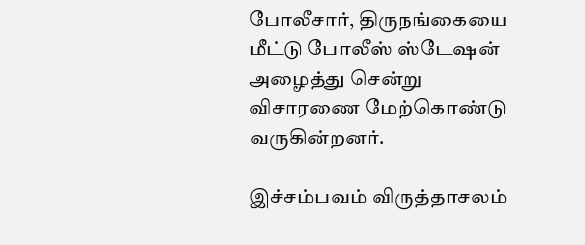போலீசார், திருநங்கையை மீட்டு போலீஸ் ஸ்டேஷன் அழைத்து சென்று விசாரணை மேற்கொண்டு வருகின்றனர்.

இச்சம்பவம் விருத்தாசலம்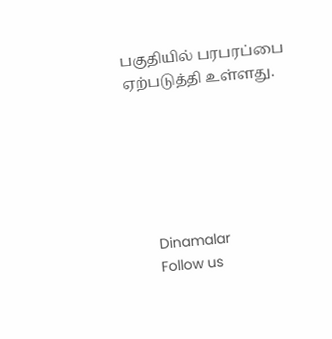பகுதியில் பரபரப்பை ஏற்படுத்தி உள்ளது.






      Dinamalar
      Follow us